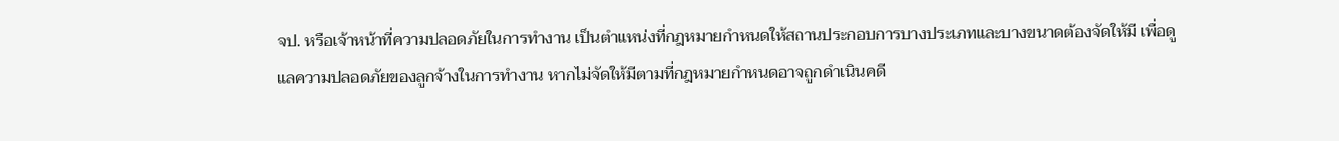จป. หรือเจ้าหน้าที่ความปลอดภัยในการทำงาน เป็นตำแหน่งที่กฎหมายกำหนดให้สถานประกอบการบางประเภทและบางขนาดต้องจัดให้มี เพื่อดูแลความปลอดภัยของลูกจ้างในการทำงาน หากไม่จัดให้มีตามที่กฎหมายกำหนดอาจถูกดำเนินคดี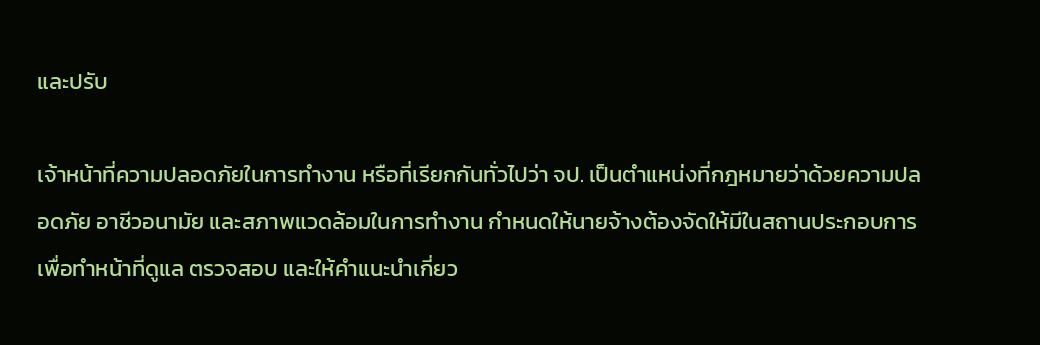และปรับ

เจ้าหน้าที่ความปลอดภัยในการทำงาน หรือที่เรียกกันทั่วไปว่า จป. เป็นตำแหน่งที่กฎหมายว่าด้วยความปลอดภัย อาชีวอนามัย และสภาพแวดล้อมในการทำงาน กำหนดให้นายจ้างต้องจัดให้มีในสถานประกอบการ เพื่อทำหน้าที่ดูแล ตรวจสอบ และให้คำแนะนำเกี่ยว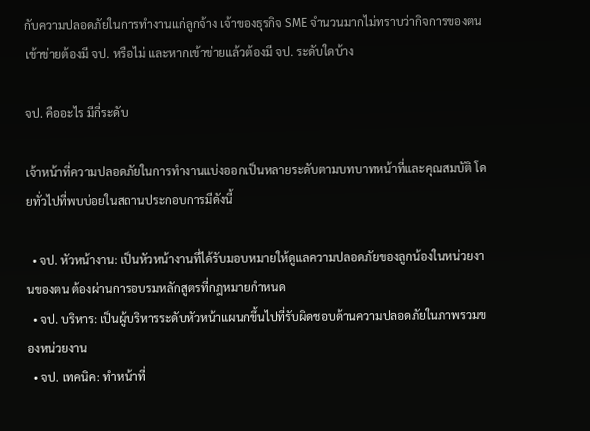กับความปลอดภัยในการทำงานแก่ลูกจ้าง เจ้าของธุรกิจ SME จำนวนมากไม่ทราบว่ากิจการของตนเข้าข่ายต้องมี จป. หรือไม่ และหากเข้าข่ายแล้วต้องมี จป. ระดับใดบ้าง

จป. คืออะไร มีกี่ระดับ

เจ้าหน้าที่ความปลอดภัยในการทำงานแบ่งออกเป็นหลายระดับตามบทบาทหน้าที่และคุณสมบัติ โดยทั่วไปที่พบบ่อยในสถานประกอบการมีดังนี้

  • จป. หัวหน้างาน: เป็นหัวหน้างานที่ได้รับมอบหมายให้ดูแลความปลอดภัยของลูกน้องในหน่วยงานของตน ต้องผ่านการอบรมหลักสูตรที่กฎหมายกำหนด
  • จป. บริหาร: เป็นผู้บริหารระดับหัวหน้าแผนกขึ้นไปที่รับผิดชอบด้านความปลอดภัยในภาพรวมของหน่วยงาน
  • จป. เทคนิค: ทำหน้าที่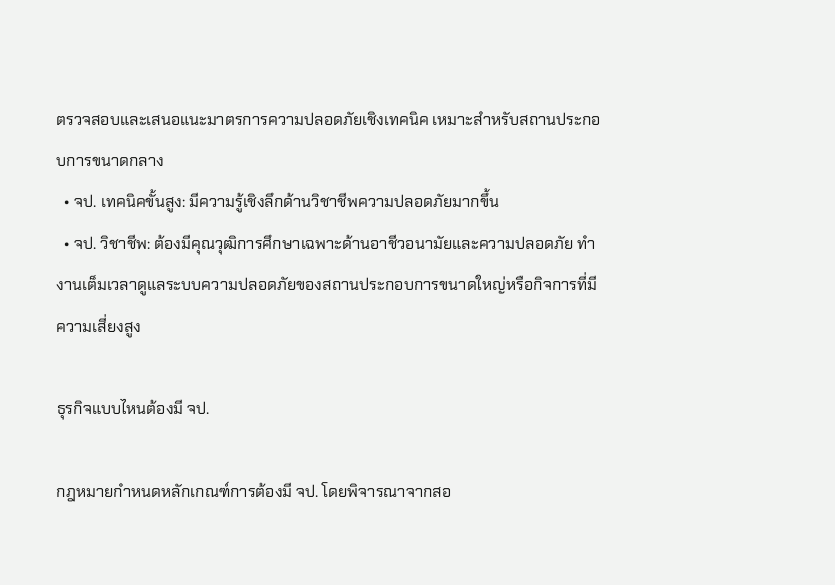ตรวจสอบและเสนอแนะมาตรการความปลอดภัยเชิงเทคนิค เหมาะสำหรับสถานประกอบการขนาดกลาง
  • จป. เทคนิคขั้นสูง: มีความรู้เชิงลึกด้านวิชาชีพความปลอดภัยมากขึ้น
  • จป. วิชาชีพ: ต้องมีคุณวุฒิการศึกษาเฉพาะด้านอาชีวอนามัยและความปลอดภัย ทำงานเต็มเวลาดูแลระบบความปลอดภัยของสถานประกอบการขนาดใหญ่หรือกิจการที่มีความเสี่ยงสูง

ธุรกิจแบบไหนต้องมี จป.

กฎหมายกำหนดหลักเกณฑ์การต้องมี จป. โดยพิจารณาจากสอ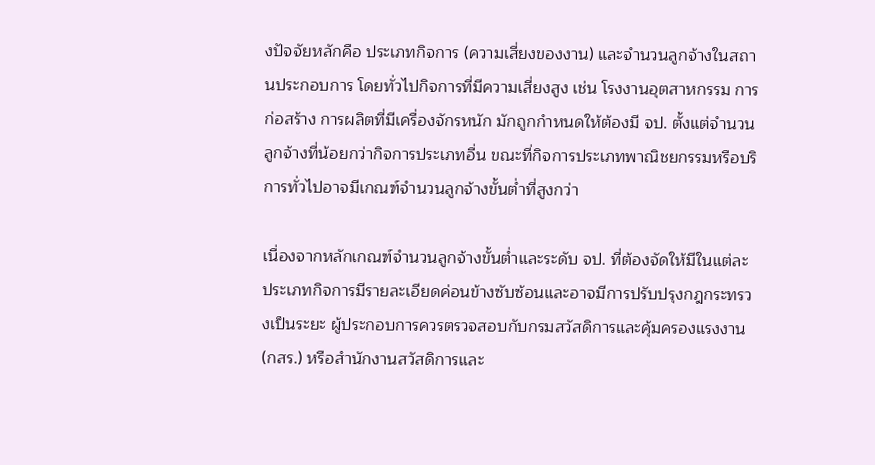งปัจจัยหลักคือ ประเภทกิจการ (ความเสี่ยงของงาน) และจำนวนลูกจ้างในสถานประกอบการ โดยทั่วไปกิจการที่มีความเสี่ยงสูง เช่น โรงงานอุตสาหกรรม การก่อสร้าง การผลิตที่มีเครื่องจักรหนัก มักถูกกำหนดให้ต้องมี จป. ตั้งแต่จำนวนลูกจ้างที่น้อยกว่ากิจการประเภทอื่น ขณะที่กิจการประเภทพาณิชยกรรมหรือบริการทั่วไปอาจมีเกณฑ์จำนวนลูกจ้างขั้นต่ำที่สูงกว่า

เนื่องจากหลักเกณฑ์จำนวนลูกจ้างขั้นต่ำและระดับ จป. ที่ต้องจัดให้มีในแต่ละประเภทกิจการมีรายละเอียดค่อนข้างซับซ้อนและอาจมีการปรับปรุงกฎกระทรวงเป็นระยะ ผู้ประกอบการควรตรวจสอบกับกรมสวัสดิการและคุ้มครองแรงงาน (กสร.) หรือสำนักงานสวัสดิการและ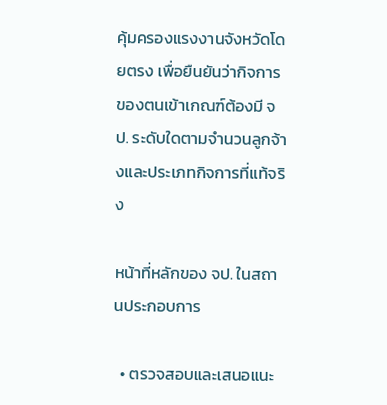คุ้มครองแรงงานจังหวัดโดยตรง เพื่อยืนยันว่ากิจการของตนเข้าเกณฑ์ต้องมี จป. ระดับใดตามจำนวนลูกจ้างและประเภทกิจการที่แท้จริง

หน้าที่หลักของ จป. ในสถานประกอบการ

  • ตรวจสอบและเสนอแนะ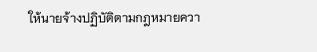ให้นายจ้างปฏิบัติตามกฎหมายควา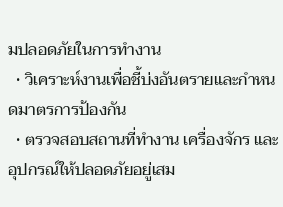มปลอดภัยในการทำงาน
  • วิเคราะห์งานเพื่อชี้บ่งอันตรายและกำหนดมาตรการป้องกัน
  • ตรวจสอบสถานที่ทำงาน เครื่องจักร และอุปกรณ์ให้ปลอดภัยอยู่เสม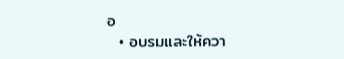อ
  • อบรมและให้ควา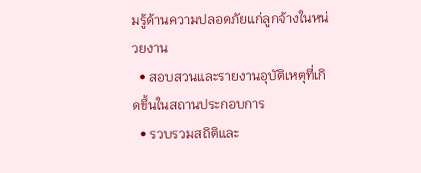มรู้ด้านความปลอดภัยแก่ลูกจ้างในหน่วยงาน
  • สอบสวนและรายงานอุบัติเหตุที่เกิดขึ้นในสถานประกอบการ
  • รวบรวมสถิติและ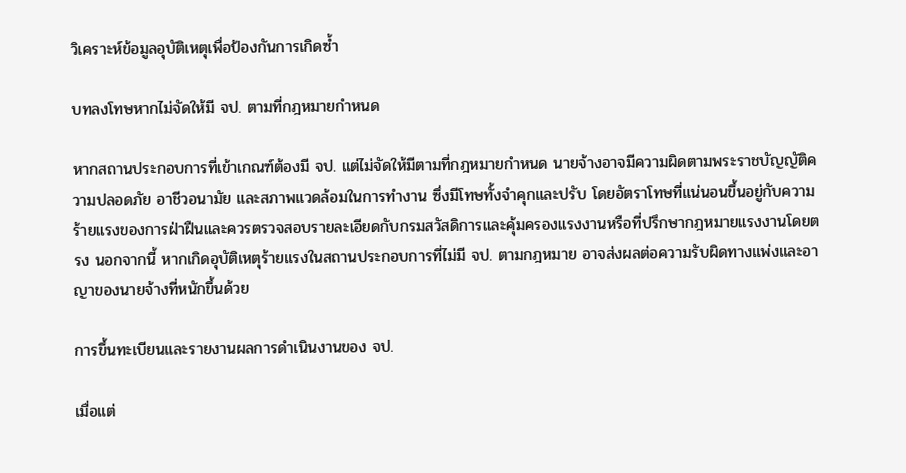วิเคราะห์ข้อมูลอุบัติเหตุเพื่อป้องกันการเกิดซ้ำ

บทลงโทษหากไม่จัดให้มี จป. ตามที่กฎหมายกำหนด

หากสถานประกอบการที่เข้าเกณฑ์ต้องมี จป. แต่ไม่จัดให้มีตามที่กฎหมายกำหนด นายจ้างอาจมีความผิดตามพระราชบัญญัติความปลอดภัย อาชีวอนามัย และสภาพแวดล้อมในการทำงาน ซึ่งมีโทษทั้งจำคุกและปรับ โดยอัตราโทษที่แน่นอนขึ้นอยู่กับความร้ายแรงของการฝ่าฝืนและควรตรวจสอบรายละเอียดกับกรมสวัสดิการและคุ้มครองแรงงานหรือที่ปรึกษากฎหมายแรงงานโดยตรง นอกจากนี้ หากเกิดอุบัติเหตุร้ายแรงในสถานประกอบการที่ไม่มี จป. ตามกฎหมาย อาจส่งผลต่อความรับผิดทางแพ่งและอาญาของนายจ้างที่หนักขึ้นด้วย

การขึ้นทะเบียนและรายงานผลการดำเนินงานของ จป.

เมื่อแต่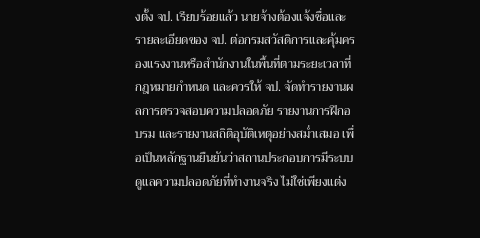งตั้ง จป. เรียบร้อยแล้ว นายจ้างต้องแจ้งชื่อและรายละเอียดของ จป. ต่อกรมสวัสดิการและคุ้มครองแรงงานหรือสำนักงานในพื้นที่ตามระยะเวลาที่กฎหมายกำหนด และควรให้ จป. จัดทำรายงานผลการตรวจสอบความปลอดภัย รายงานการฝึกอบรม และรายงานสถิติอุบัติเหตุอย่างสม่ำเสมอ เพื่อเป็นหลักฐานยืนยันว่าสถานประกอบการมีระบบดูแลความปลอดภัยที่ทำงานจริง ไม่ใช่เพียงแต่ง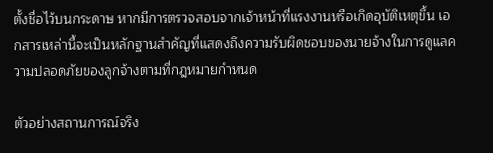ตั้งชื่อไว้บนกระดาษ หากมีการตรวจสอบจากเจ้าหน้าที่แรงงานหรือเกิดอุบัติเหตุขึ้น เอกสารเหล่านี้จะเป็นหลักฐานสำคัญที่แสดงถึงความรับผิดชอบของนายจ้างในการดูแลความปลอดภัยของลูกจ้างตามที่กฎหมายกำหนด

ตัวอย่างสถานการณ์จริง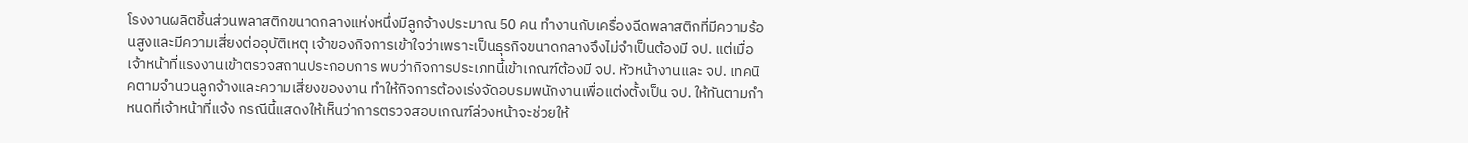โรงงานผลิตชิ้นส่วนพลาสติกขนาดกลางแห่งหนึ่งมีลูกจ้างประมาณ 50 คน ทำงานกับเครื่องฉีดพลาสติกที่มีความร้อนสูงและมีความเสี่ยงต่ออุบัติเหตุ เจ้าของกิจการเข้าใจว่าเพราะเป็นธุรกิจขนาดกลางจึงไม่จำเป็นต้องมี จป. แต่เมื่อเจ้าหน้าที่แรงงานเข้าตรวจสถานประกอบการ พบว่ากิจการประเภทนี้เข้าเกณฑ์ต้องมี จป. หัวหน้างานและ จป. เทคนิคตามจำนวนลูกจ้างและความเสี่ยงของงาน ทำให้กิจการต้องเร่งจัดอบรมพนักงานเพื่อแต่งตั้งเป็น จป. ให้ทันตามกำหนดที่เจ้าหน้าที่แจ้ง กรณีนี้แสดงให้เห็นว่าการตรวจสอบเกณฑ์ล่วงหน้าจะช่วยให้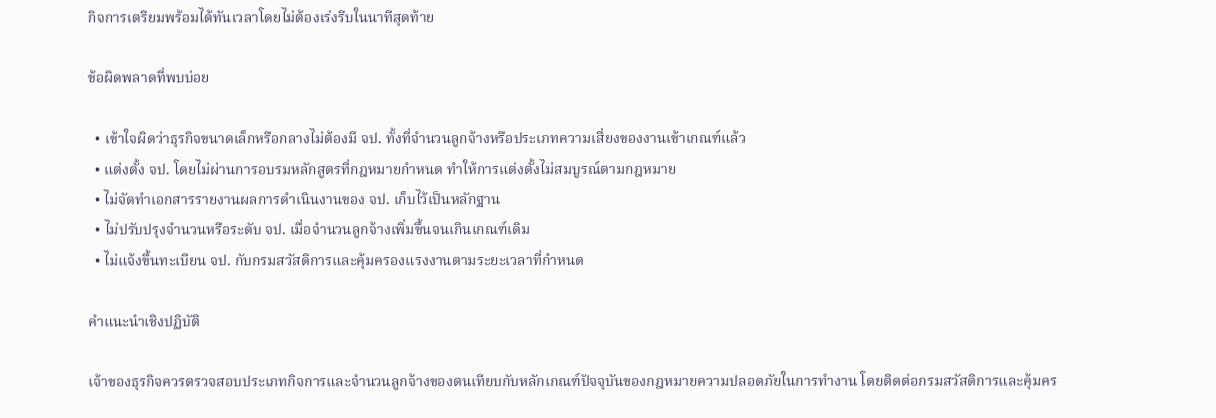กิจการเตรียมพร้อมได้ทันเวลาโดยไม่ต้องเร่งรีบในนาทีสุดท้าย

ข้อผิดพลาดที่พบบ่อย

  • เข้าใจผิดว่าธุรกิจขนาดเล็กหรือกลางไม่ต้องมี จป. ทั้งที่จำนวนลูกจ้างหรือประเภทความเสี่ยงของงานเข้าเกณฑ์แล้ว
  • แต่งตั้ง จป. โดยไม่ผ่านการอบรมหลักสูตรที่กฎหมายกำหนด ทำให้การแต่งตั้งไม่สมบูรณ์ตามกฎหมาย
  • ไม่จัดทำเอกสารรายงานผลการดำเนินงานของ จป. เก็บไว้เป็นหลักฐาน
  • ไม่ปรับปรุงจำนวนหรือระดับ จป. เมื่อจำนวนลูกจ้างเพิ่มขึ้นจนเกินเกณฑ์เดิม
  • ไม่แจ้งขึ้นทะเบียน จป. กับกรมสวัสดิการและคุ้มครองแรงงานตามระยะเวลาที่กำหนด

คำแนะนำเชิงปฏิบัติ

เจ้าของธุรกิจควรตรวจสอบประเภทกิจการและจำนวนลูกจ้างของตนเทียบกับหลักเกณฑ์ปัจจุบันของกฎหมายความปลอดภัยในการทำงาน โดยติดต่อกรมสวัสดิการและคุ้มคร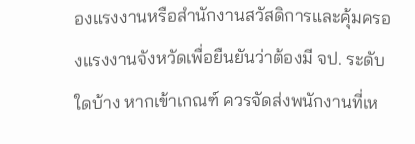องแรงงานหรือสำนักงานสวัสดิการและคุ้มครองแรงงานจังหวัดเพื่อยืนยันว่าต้องมี จป. ระดับใดบ้าง หากเข้าเกณฑ์ ควรจัดส่งพนักงานที่เห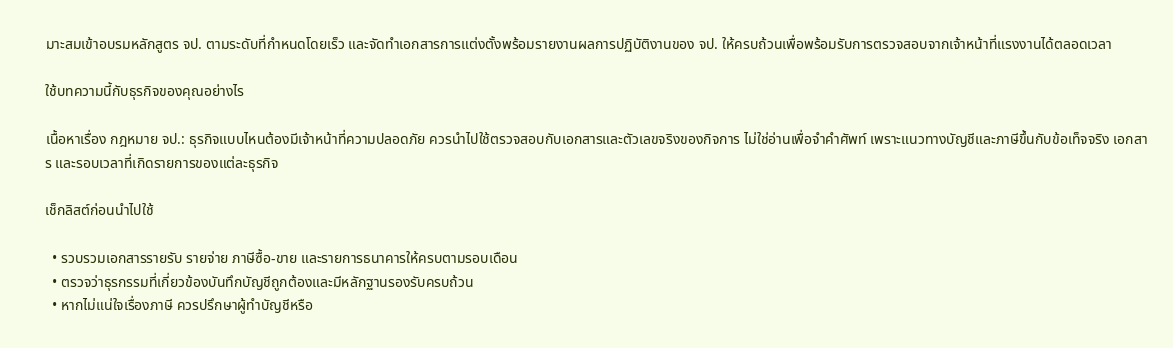มาะสมเข้าอบรมหลักสูตร จป. ตามระดับที่กำหนดโดยเร็ว และจัดทำเอกสารการแต่งตั้งพร้อมรายงานผลการปฏิบัติงานของ จป. ให้ครบถ้วนเพื่อพร้อมรับการตรวจสอบจากเจ้าหน้าที่แรงงานได้ตลอดเวลา

ใช้บทความนี้กับธุรกิจของคุณอย่างไร

เนื้อหาเรื่อง กฎหมาย จป.: ธุรกิจแบบไหนต้องมีเจ้าหน้าที่ความปลอดภัย ควรนำไปใช้ตรวจสอบกับเอกสารและตัวเลขจริงของกิจการ ไม่ใช่อ่านเพื่อจำคำศัพท์ เพราะแนวทางบัญชีและภาษีขึ้นกับข้อเท็จจริง เอกสาร และรอบเวลาที่เกิดรายการของแต่ละธุรกิจ

เช็กลิสต์ก่อนนำไปใช้

  • รวบรวมเอกสารรายรับ รายจ่าย ภาษีซื้อ-ขาย และรายการธนาคารให้ครบตามรอบเดือน
  • ตรวจว่าธุรกรรมที่เกี่ยวข้องบันทึกบัญชีถูกต้องและมีหลักฐานรองรับครบถ้วน
  • หากไม่แน่ใจเรื่องภาษี ควรปรึกษาผู้ทำบัญชีหรือ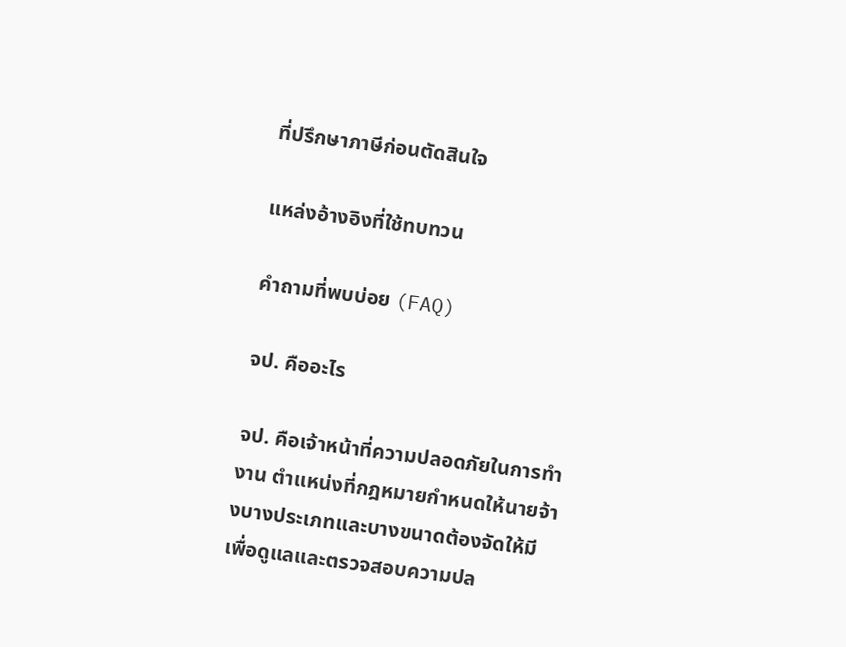ที่ปรึกษาภาษีก่อนตัดสินใจ

แหล่งอ้างอิงที่ใช้ทบทวน

คำถามที่พบบ่อย (FAQ)

จป. คืออะไร

จป. คือเจ้าหน้าที่ความปลอดภัยในการทำงาน ตำแหน่งที่กฎหมายกำหนดให้นายจ้างบางประเภทและบางขนาดต้องจัดให้มี เพื่อดูแลและตรวจสอบความปล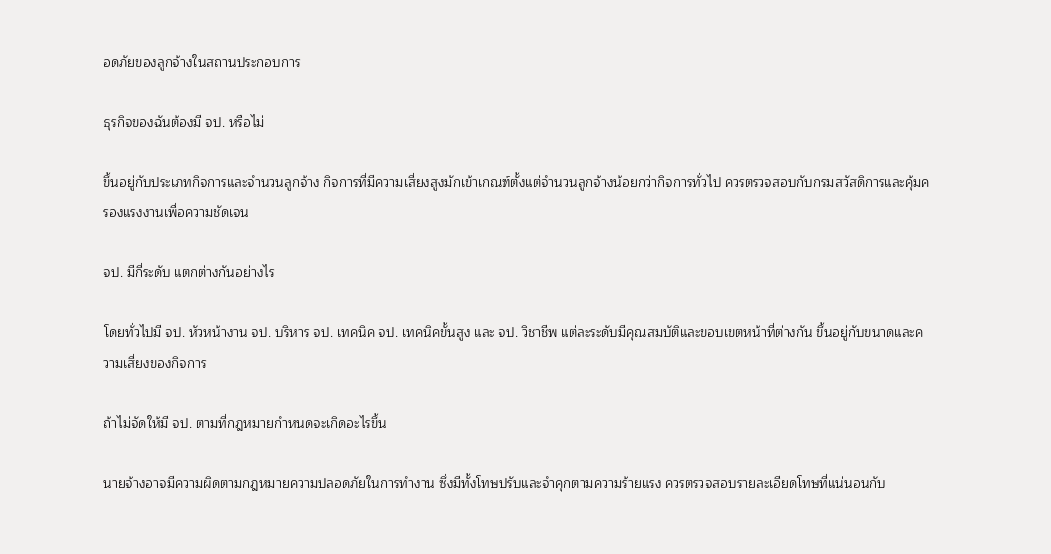อดภัยของลูกจ้างในสถานประกอบการ

ธุรกิจของฉันต้องมี จป. หรือไม่

ขึ้นอยู่กับประเภทกิจการและจำนวนลูกจ้าง กิจการที่มีความเสี่ยงสูงมักเข้าเกณฑ์ตั้งแต่จำนวนลูกจ้างน้อยกว่ากิจการทั่วไป ควรตรวจสอบกับกรมสวัสดิการและคุ้มครองแรงงานเพื่อความชัดเจน

จป. มีกี่ระดับ แตกต่างกันอย่างไร

โดยทั่วไปมี จป. หัวหน้างาน จป. บริหาร จป. เทคนิค จป. เทคนิคขั้นสูง และ จป. วิชาชีพ แต่ละระดับมีคุณสมบัติและขอบเขตหน้าที่ต่างกัน ขึ้นอยู่กับขนาดและความเสี่ยงของกิจการ

ถ้าไม่จัดให้มี จป. ตามที่กฎหมายกำหนดจะเกิดอะไรขึ้น

นายจ้างอาจมีความผิดตามกฎหมายความปลอดภัยในการทำงาน ซึ่งมีทั้งโทษปรับและจำคุกตามความร้ายแรง ควรตรวจสอบรายละเอียดโทษที่แน่นอนกับ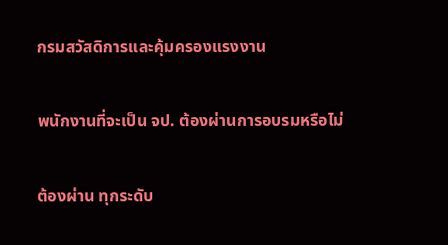กรมสวัสดิการและคุ้มครองแรงงาน

พนักงานที่จะเป็น จป. ต้องผ่านการอบรมหรือไม่

ต้องผ่าน ทุกระดับ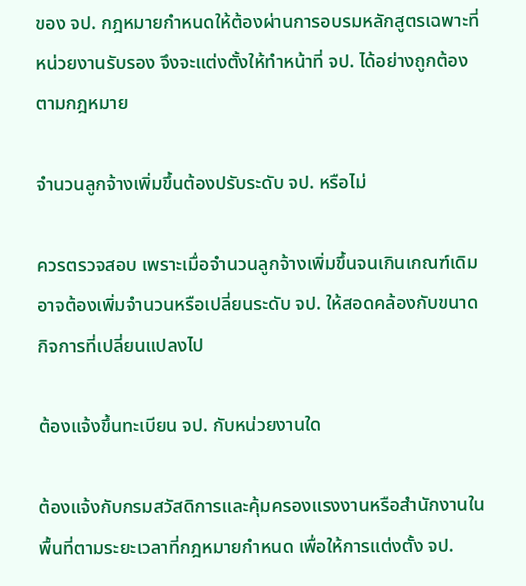ของ จป. กฎหมายกำหนดให้ต้องผ่านการอบรมหลักสูตรเฉพาะที่หน่วยงานรับรอง จึงจะแต่งตั้งให้ทำหน้าที่ จป. ได้อย่างถูกต้องตามกฎหมาย

จำนวนลูกจ้างเพิ่มขึ้นต้องปรับระดับ จป. หรือไม่

ควรตรวจสอบ เพราะเมื่อจำนวนลูกจ้างเพิ่มขึ้นจนเกินเกณฑ์เดิม อาจต้องเพิ่มจำนวนหรือเปลี่ยนระดับ จป. ให้สอดคล้องกับขนาดกิจการที่เปลี่ยนแปลงไป

ต้องแจ้งขึ้นทะเบียน จป. กับหน่วยงานใด

ต้องแจ้งกับกรมสวัสดิการและคุ้มครองแรงงานหรือสำนักงานในพื้นที่ตามระยะเวลาที่กฎหมายกำหนด เพื่อให้การแต่งตั้ง จป.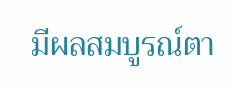มีผลสมบูรณ์ตา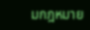มกฎหมาย